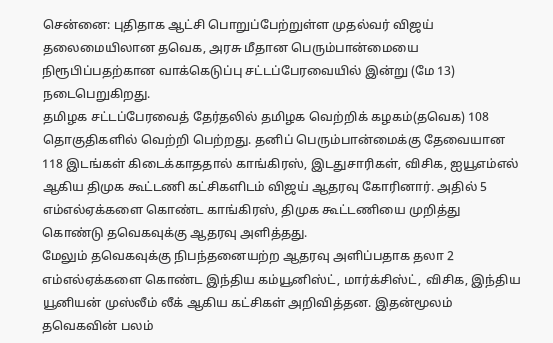சென்னை: புதிதாக ஆட்சி பொறுப்பேற்றுள்ள முதல்வர் விஜய் தலைமையிலான தவெக, அரசு மீதான பெரும்பான்மையை நிரூபிப்பதற்கான வாக்கெடுப்பு சட்டப்பேரவையில் இன்று (மே 13) நடைபெறுகிறது.
தமிழக சட்டப்பேரவைத் தேர்தலில் தமிழக வெற்றிக் கழகம்(தவெக) 108 தொகுதிகளில் வெற்றி பெற்றது. தனிப் பெரும்பான்மைக்கு தேவையான 118 இடங்கள் கிடைக்காததால் காங்கிரஸ், இடதுசாரிகள், விசிக, ஐயூஎம்எல் ஆகிய திமுக கூட்டணி கட்சிகளிடம் விஜய் ஆதரவு கோரினார். அதில் 5 எம்எல்ஏக்களை கொண்ட காங்கிரஸ், திமுக கூட்டணியை முறித்து கொண்டு தவெகவுக்கு ஆதரவு அளித்தது.
மேலும் தவெகவுக்கு நிபந்தனையற்ற ஆதரவு அளிப்பதாக தலா 2 எம்எல்ஏக்களை கொண்ட இந்திய கம்யூனிஸ்ட், மார்க்சிஸ்ட், விசிக, இந்திய யூனியன் முஸ்லீம் லீக் ஆகிய கட்சிகள் அறிவித்தன. இதன்மூலம் தவெகவின் பலம்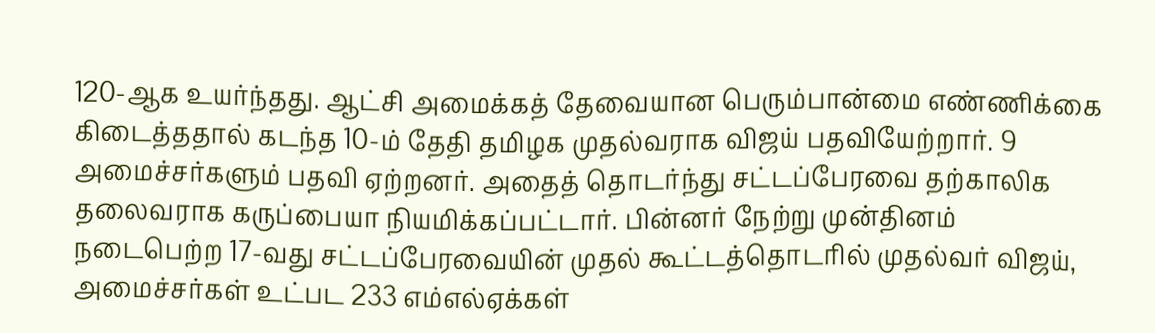120-ஆக உயர்ந்தது. ஆட்சி அமைக்கத் தேவையான பெரும்பான்மை எண்ணிக்கை கிடைத்ததால் கடந்த 10-ம் தேதி தமிழக முதல்வராக விஜய் பதவியேற்றார். 9 அமைச்சர்களும் பதவி ஏற்றனர். அதைத் தொடர்ந்து சட்டப்பேரவை தற்காலிக தலைவராக கருப்பையா நியமிக்கப்பட்டார். பின்னர் நேற்று முன்தினம் நடைபெற்ற 17-வது சட்டப்பேரவையின் முதல் கூட்டத்தொடரில் முதல்வர் விஜய், அமைச்சர்கள் உட்பட 233 எம்எல்ஏக்கள்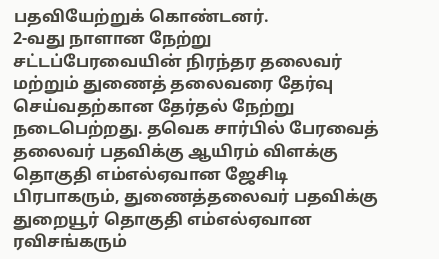பதவியேற்றுக் கொண்டனர்.
2-வது நாளான நேற்று சட்டப்பேரவையின் நிரந்தர தலைவர் மற்றும் துணைத் தலைவரை தேர்வு செய்வதற்கான தேர்தல் நேற்று நடைபெற்றது. தவெக சார்பில் பேரவைத் தலைவர் பதவிக்கு ஆயிரம் விளக்கு தொகுதி எம்எல்ஏவான ஜேசிடி பிரபாகரும், துணைத்தலைவர் பதவிக்கு துறையூர் தொகுதி எம்எல்ஏவான ரவிசங்கரும்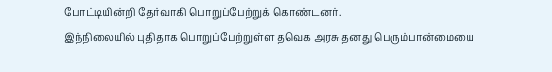போட்டியின்றி தேர்வாகி பொறுப்பேற்றுக் கொண்டனர்.
இந்நிலையில் புதிதாக பொறுப்பேற்றுள்ள தவெக அரசு தனது பெரும்பான்மையை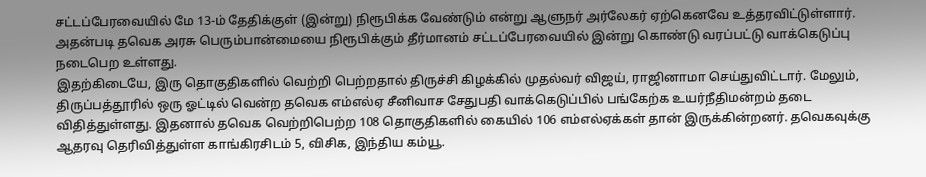சட்டப்பேரவையில் மே 13-ம் தேதிக்குள் (இன்று) நிரூபிக்க வேண்டும் என்று ஆளுநர் அர்லேகர் ஏற்கெனவே உத்தரவிட்டுள்ளார். அதன்படி தவெக அரசு பெரும்பான்மையை நிரூபிக்கும் தீர்மானம் சட்டப்பேரவையில் இன்று கொண்டு வரப்பட்டு வாக்கெடுப்பு நடைபெற உள்ளது.
இதற்கிடையே, இரு தொகுதிகளில் வெற்றி பெற்றதால் திருச்சி கிழக்கில் முதல்வர் விஜய், ராஜினாமா செய்துவிட்டார். மேலும், திருப்பத்தூரில் ஒரு ஓட்டில் வென்ற தவெக எம்எல்ஏ சீனிவாச சேதுபதி வாக்கெடுப்பில் பங்கேற்க உயர்நீதிமன்றம் தடை விதித்துள்ளது. இதனால் தவெக வெற்றிபெற்ற 108 தொகுதிகளில் கையில் 106 எம்எல்ஏக்கள் தான் இருக்கின்றனர். தவெகவுக்கு ஆதரவு தெரிவித்துள்ள காங்கிரசிடம் 5, விசிக, இந்திய கம்யூ.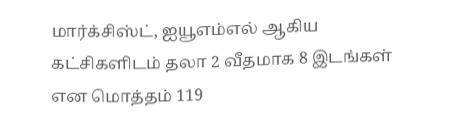மார்க்சிஸ்ட், ஐயூஎம்எல் ஆகிய கட்சிகளிடம் தலா 2 வீதமாக 8 இடங்கள் என மொத்தம் 119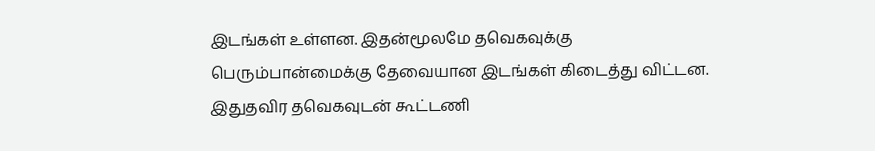இடங்கள் உள்ளன. இதன்மூலமே தவெகவுக்கு பெரும்பான்மைக்கு தேவையான இடங்கள் கிடைத்து விட்டன.
இதுதவிர தவெகவுடன் கூட்டணி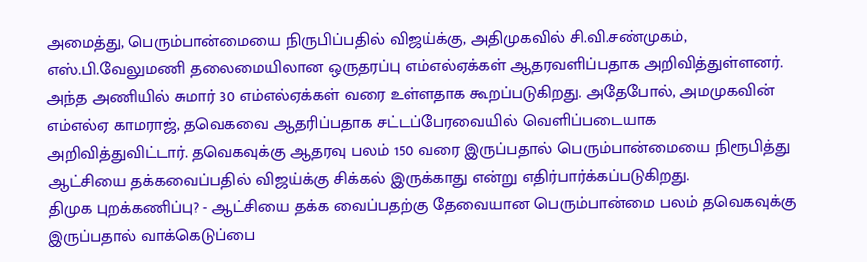அமைத்து, பெரும்பான்மையை நிருபிப்பதில் விஜய்க்கு, அதிமுகவில் சி.வி.சண்முகம், எஸ்.பி.வேலுமணி தலைமையிலான ஒருதரப்பு எம்எல்ஏக்கள் ஆதரவளிப்பதாக அறிவித்துள்ளனர். அந்த அணியில் சுமார் 30 எம்எல்ஏக்கள் வரை உள்ளதாக கூறப்படுகிறது. அதேபோல், அமமுகவின் எம்எல்ஏ காமராஜ், தவெகவை ஆதரிப்பதாக சட்டப்பேரவையில் வெளிப்படையாக அறிவித்துவிட்டார். தவெகவுக்கு ஆதரவு பலம் 150 வரை இருப்பதால் பெரும்பான்மையை நிரூபித்து ஆட்சியை தக்கவைப்பதில் விஜய்க்கு சிக்கல் இருக்காது என்று எதிர்பார்க்கப்படுகிறது.
திமுக புறக்கணிப்பு? - ஆட்சியை தக்க வைப்பதற்கு தேவையான பெரும்பான்மை பலம் தவெகவுக்கு இருப்பதால் வாக்கெடுப்பை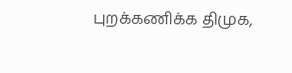புறக்கணிக்க திமுக,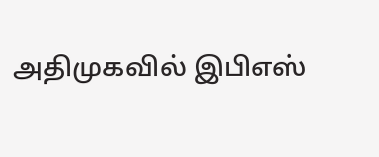அதிமுகவில் இபிஎஸ்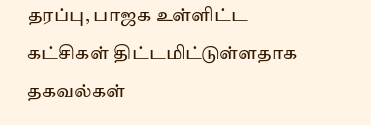தரப்பு, பாஜக உள்ளிட்ட கட்சிகள் திட்டமிட்டுள்ளதாக தகவல்கள்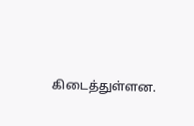கிடைத்துள்ளன.